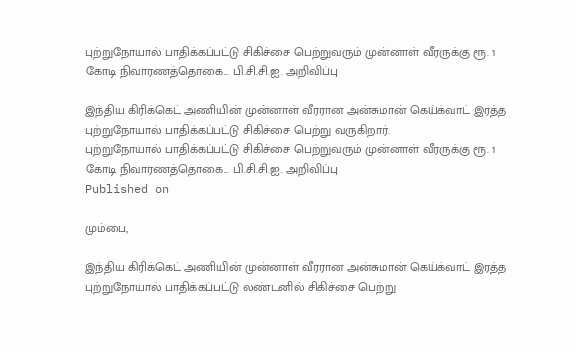புற்றுநோயால் பாதிக்கப்பட்டு சிகிச்சை பெற்றுவரும் முன்னாள் வீரருக்கு ரூ. 1 கோடி நிவாரணத்தொகை... பி.சி.சி.ஐ. அறிவிப்பு

இந்திய கிரிக்கெட் அணியின் முன்னாள் வீரரான அன்சுமான் கெய்க்வாட் இரத்த புற்றுநோயால் பாதிக்கப்பட்டு சிகிச்சை பெற்று வருகிறார்.
புற்றுநோயால் பாதிக்கப்பட்டு சிகிச்சை பெற்றுவரும் முன்னாள் வீரருக்கு ரூ. 1 கோடி நிவாரணத்தொகை... பி.சி.சி.ஐ. அறிவிப்பு
Published on

மும்பை,

இந்திய கிரிக்கெட் அணியின் முன்னாள் வீரரான அன்சுமான் கெய்க்வாட் இரத்த புற்றுநோயால் பாதிக்கப்பட்டு லண்டனில் சிகிச்சை பெற்று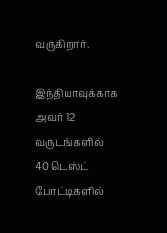வருகிறார்.

இந்தியாவுக்காக அவர் 12 வருடங்களில் 40 டெஸ்ட் போட்டிகளில்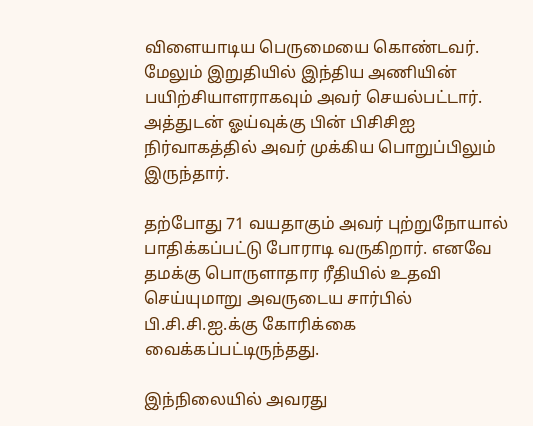விளையாடிய பெருமையை கொண்டவர். மேலும் இறுதியில் இந்திய அணியின் பயிற்சியாளராகவும் அவர் செயல்பட்டார். அத்துடன் ஓய்வுக்கு பின் பிசிசிஐ நிர்வாகத்தில் அவர் முக்கிய பொறுப்பிலும் இருந்தார்.

தற்போது 71 வயதாகும் அவர் புற்றுநோயால் பாதிக்கப்பட்டு போராடி வருகிறார். எனவே தமக்கு பொருளாதார ரீதியில் உதவி செய்யுமாறு அவருடைய சார்பில் பி.சி.சி.ஐ.க்கு கோரிக்கை வைக்கப்பட்டிருந்தது.

இந்நிலையில் அவரது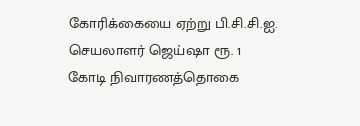கோரிக்கையை ஏற்று பி.சி.சி.ஐ. செயலாளர் ஜெய்ஷா ரூ. 1 கோடி நிவாரணத்தொகை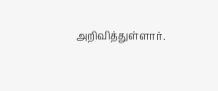அறிவித்துள்ளார்.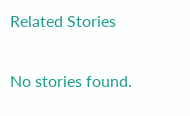Related Stories

No stories found.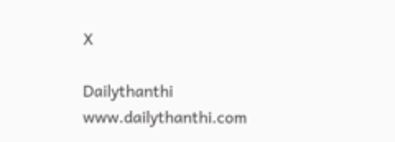X

Dailythanthi
www.dailythanthi.com